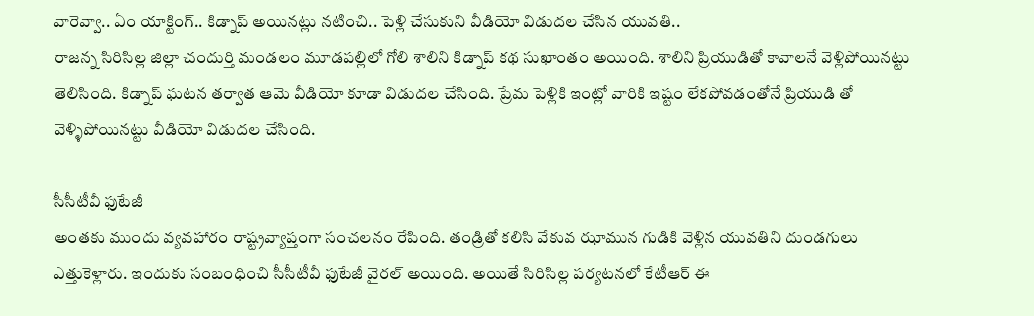వారెవ్వా.. ఏం యాక్టింగ్.. కిడ్నాప్ అయినట్లు నటించి.. పెళ్లి చేసుకుని వీడియో విడుదల చేసిన యువతి..
రాజన్న సిరిసిల్ల జిల్లా చందుర్తి మండలం మూడపల్లిలో గోలి శాలిని కిడ్నాప్ కథ సుఖాంతం అయింది. శాలిని ప్రియుడితో కావాలనే వెళ్లిపోయినట్టు తెలిసింది. కిడ్నాప్ ఘటన తర్వాత ఆమె వీడియో కూడా విడుదల చేసింది. ప్రేమ పెళ్లికి ఇంట్లో వారికి ఇష్టం లేకపోవడంతోనే ప్రియుడి తో వెళ్ళిపోయినట్టు వీడియో విడుదల చేసింది.

సీసీటీవీ ఫుటేజీ
అంతకు ముందు వ్యవహారం రాష్ట్రవ్యాప్తంగా సంచలనం రేపింది. తండ్రితో కలిసి వేకువ ఝామున గుడికి వెళ్లిన యువతిని దుండగులు ఎత్తుకెళ్లారు. ఇందుకు సంబంధించి సీసీటీవీ ఫుటేజీ వైరల్ అయింది. అయితే సిరిసిల్ల పర్యటనలో కేటీఆర్ ఈ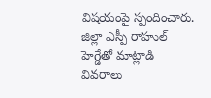విషయంపై స్పందించారు. జిల్లా ఎస్పీ రాహుల్ హెగ్డేతో మాట్లాడి వివరాలు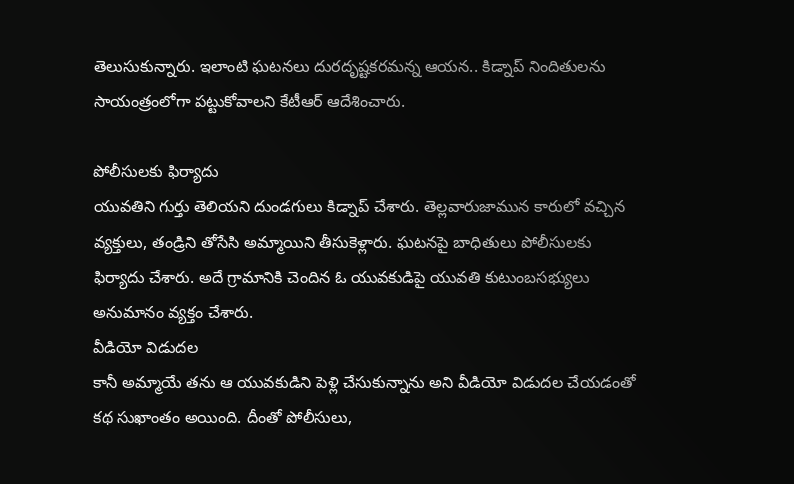తెలుసుకున్నారు. ఇలాంటి ఘటనలు దురదృష్టకరమన్న ఆయన.. కిడ్నాప్ నిందితులను సాయంత్రంలోగా పట్టుకోవాలని కేటీఆర్ ఆదేశించారు.

పోలీసులకు ఫిర్యాదు
యువతిని గుర్తు తెలియని దుండగులు కిడ్నాప్ చేశారు. తెల్లవారుజామున కారులో వచ్చిన వ్యక్తులు, తండ్రిని తోసేసి అమ్మాయిని తీసుకెళ్లారు. ఘటనపై బాధితులు పోలీసులకు ఫిర్యాదు చేశారు. అదే గ్రామానికి చెందిన ఓ యువకుడిపై యువతి కుటుంబసభ్యులు అనుమానం వ్యక్తం చేశారు.
వీడియో విడుదల
కానీ అమ్మాయే తను ఆ యువకుడిని పెళ్లి చేసుకున్నాను అని వీడియో విడుదల చేయడంతో కథ సుఖాంతం అయింది. దీంతో పోలీసులు,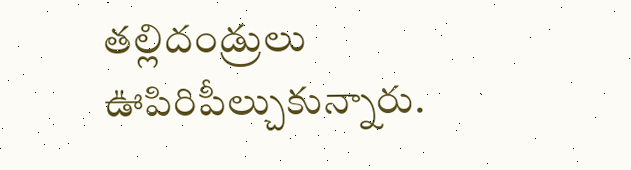తల్లిదండ్రులు ఊపిరిపీల్చుకున్నారు.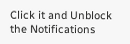Click it and Unblock the Notifications